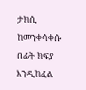ታክሲ ከመንቀሳቀሱ በፊት ክፍያ እንዲከፈል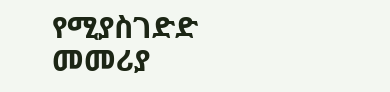የሚያስገድድ መመሪያ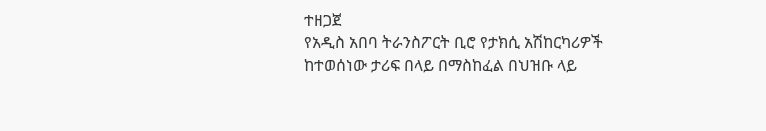ተዘጋጀ
የአዲስ አበባ ትራንስፖርት ቢሮ የታክሲ አሽከርካሪዎች ከተወሰነው ታሪፍ በላይ በማስከፈል በህዝቡ ላይ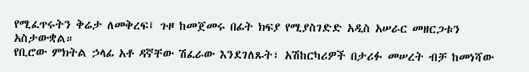የሚፈጥሩትን ቅሬታ ለመቅረፍ፤ ጉዞ ከመጀመሩ በፊት ክፍያ የሚያስገድድ አዲስ አሠራር መዘርጋቱን አስታውቋል።
የቢሮው ምክትል ኃላፊ አቶ ዳኛቸው ሽፈራው እንደገለጹት፣ አሽከርካሪዎች በታሪፉ መሠረት ብቻ ከመነሻው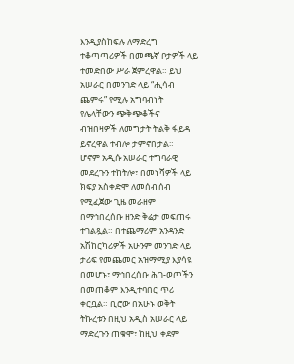እንዲያስከፍሉ ለማድረግ ተቆጣጣሪዎች በመጫኛ ቦታዎች ላይ ተመድበው ሥራ ጀምረዋል። ይህ አሠራር በመንገድ ላይ “ሒሳብ ጨምሩ” የሚሉ አግባብነት የሌላቸውን ጭቅጭቆችና ብዝበዛዎች ለመግታት ትልቅ ፋይዳ ይኖረዋል ተብሎ ታምኖበታል።
ሆኖም አዲሱ አሠራር ተግባራዊ መደረጉን ተከትሎ፣ በመነሻዎች ላይ ክፍያ አስቀድሞ ለመሰብሰብ የሚፈጀው ጊዜ መራዘም በማኅበረሰቡ ዘንድ ቅሬታ መፍጠሩ ተገልጿል። በተጨማሪም አንዳንድ አሽከርካሪዎች አሁንም መንገድ ላይ ታሪፍ የመጨመር አዝማሚያ እያሳዩ በመሆኑ፣ ማኅበረሰቡ ሕገ-ወጦችን በመጠቆም እንዲተባበር ጥሪ ቀርቧል። ቢሮው በአሁኑ ወቅት ትኩረቱን በዚህ አዲስ አሠራር ላይ ማድረጉን ጠቁሞ፣ ከዚህ ቀደም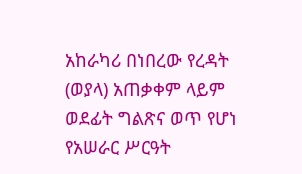አከራካሪ በነበረው የረዳት (ወያላ) አጠቃቀም ላይም ወደፊት ግልጽና ወጥ የሆነ የአሠራር ሥርዓት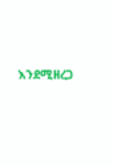እንደሚዘረጋ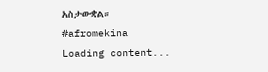አስታውቋል።
#afromekina
Loading content...